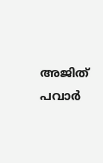അജിത് പവാര്‍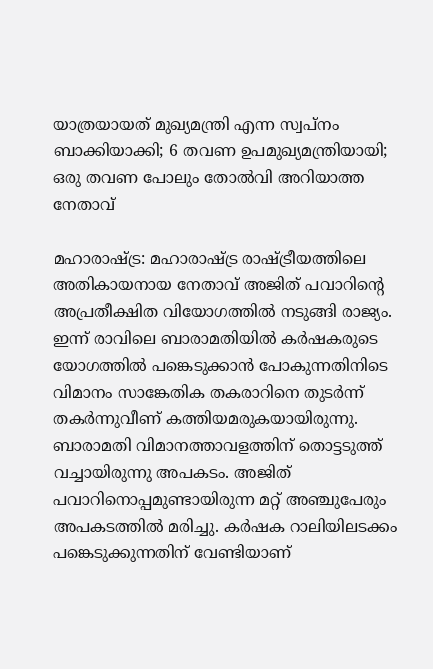യാത്രയായത് മുഖ്യമന്ത്രി എന്ന സ്വപ്‌നം ബാക്കിയാക്കി; 6 തവണ ഉപമുഖ്യമന്ത്രിയായി; ഒരു തവണ പോലും തോല്‍വി അറിയാത്ത നേതാവ്

മഹാരാഷ്ട്ര: മഹാരാഷ്ട്ര രാഷ്ട്രീയത്തിലെ അതികായനായ നേതാവ് അജിത് പവാറിന്റെ അപ്രതീക്ഷിത വിയോഗത്തില്‍ നടുങ്ങി രാജ്യം. ഇന്ന് രാവിലെ ബാരാമതിയില്‍ കര്‍ഷകരുടെ യോഗത്തില്‍ പങ്കെടുക്കാന്‍ പോകുന്നതിനിടെ വിമാനം സാങ്കേതിക തകരാറിനെ തുടര്‍ന്ന് തകര്‍ന്നുവീണ് കത്തിയമരുകയായിരുന്നു. ബാരാമതി വിമാനത്താവളത്തിന് തൊട്ടടുത്ത് വച്ചായിരുന്നു അപകടം. അജിത് പവാറിനൊപ്പമുണ്ടായിരുന്ന മറ്റ് അഞ്ചുപേരും അപകടത്തില്‍ മരിച്ചു. കര്‍ഷക റാലിയിലടക്കം പങ്കെടുക്കുന്നതിന് വേണ്ടിയാണ്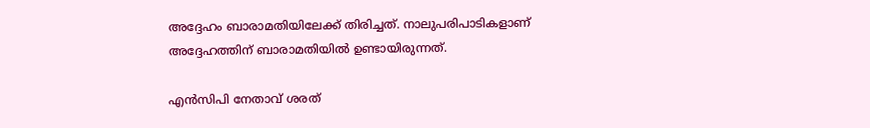അദ്ദേഹം ബാരാമതിയിലേക്ക് തിരിച്ചത്. നാലുപരിപാടികളാണ് അദ്ദേഹത്തിന് ബാരാമതിയില്‍ ഉണ്ടായിരുന്നത്.

എന്‍സിപി നേതാവ് ശരത്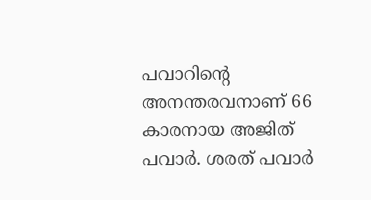പവാറിന്റെ അനന്തരവനാണ് 66 കാരനായ അജിത് പവാര്‍. ശരത് പവാര്‍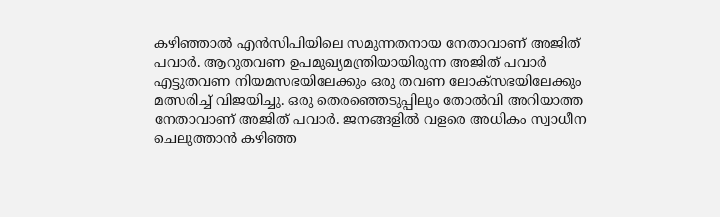കഴിഞ്ഞാല്‍ എന്‍സിപിയിലെ സമുന്നതനായ നേതാവാണ് അജിത് പവാര്‍. ആറുതവണ ഉപമുഖ്യമന്ത്രിയായിരുന്ന അജിത് പവാര്‍ എട്ടുതവണ നിയമസഭയിലേക്കും ഒരു തവണ ലോക്‌സഭയിലേക്കും മത്സരിച്ച് വിജയിച്ചു. ഒരു തെരഞ്ഞെടുപ്പിലും തോല്‍വി അറിയാത്ത നേതാവാണ് അജിത് പവാര്‍. ജനങ്ങളില്‍ വളരെ അധികം സ്വാധീന ചെലുത്താന്‍ കഴിഞ്ഞ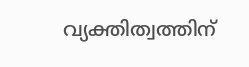വ്യക്തിത്വത്തിന്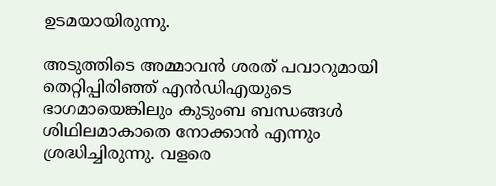ഉടമയായിരുന്നു.

അടുത്തിടെ അമ്മാവന്‍ ശരത് പവാറുമായി തെറ്റിപ്പിരിഞ്ഞ് എന്‍ഡിഎയുടെ ഭാഗമായെങ്കിലും കുടുംബ ബന്ധങ്ങള്‍ ശിഥിലമാകാതെ നോക്കാന്‍ എന്നും ശ്രദ്ധിച്ചിരുന്നു. വളരെ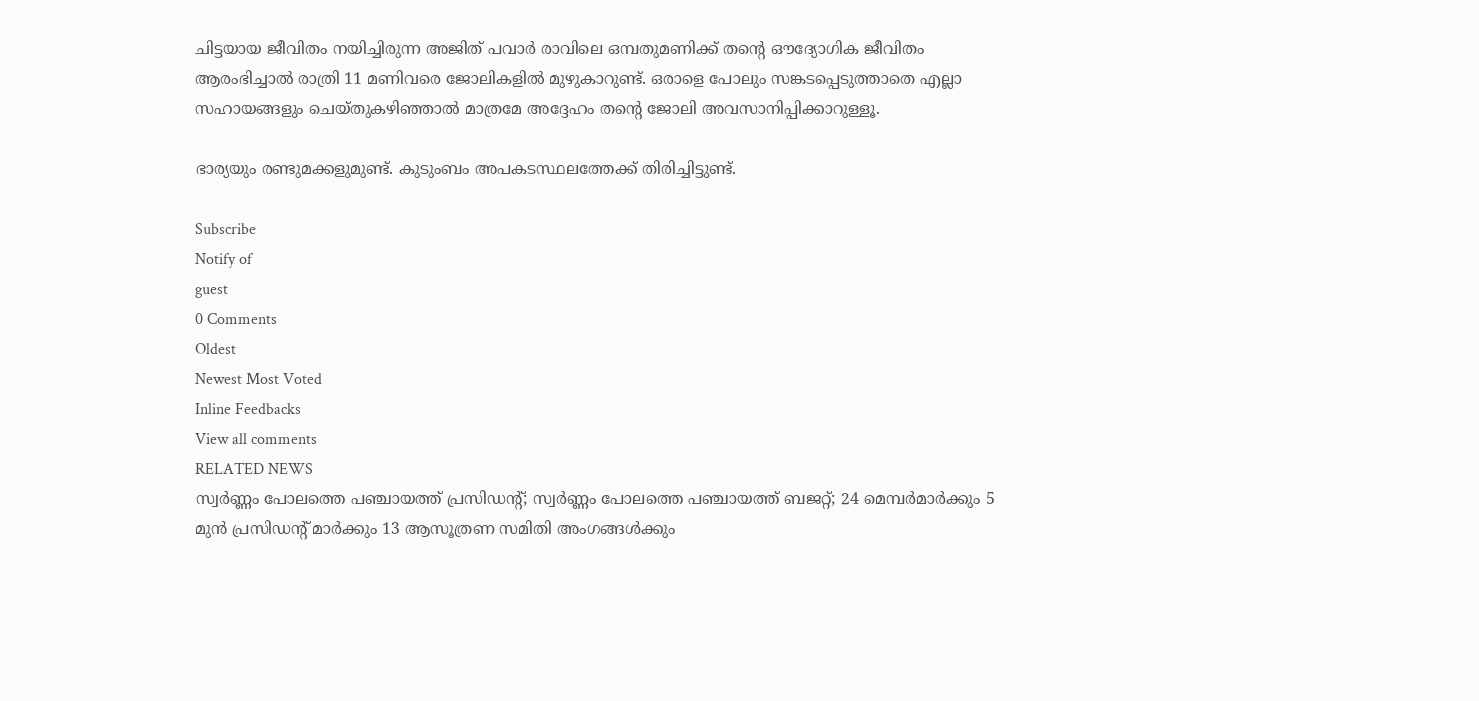ചിട്ടയായ ജീവിതം നയിച്ചിരുന്ന അജിത് പവാര്‍ രാവിലെ ഒമ്പതുമണിക്ക് തന്റെ ഔദ്യോഗിക ജീവിതം ആരംഭിച്ചാല്‍ രാത്രി 11 മണിവരെ ജോലികളില്‍ മുഴുകാറുണ്ട്. ഒരാളെ പോലും സങ്കടപ്പെടുത്താതെ എല്ലാ സഹായങ്ങളും ചെയ്തുകഴിഞ്ഞാല്‍ മാത്രമേ അദ്ദേഹം തന്റെ ജോലി അവസാനിപ്പിക്കാറുള്ളൂ.

ഭാര്യയും രണ്ടുമക്കളുമുണ്ട്. കുടുംബം അപകടസ്ഥലത്തേക്ക് തിരിച്ചിട്ടുണ്ട്.

Subscribe
Notify of
guest
0 Comments
Oldest
Newest Most Voted
Inline Feedbacks
View all comments
RELATED NEWS
സ്വര്‍ണ്ണം പോലത്തെ പഞ്ചായത്ത് പ്രസിഡന്റ്; സ്വര്‍ണ്ണം പോലത്തെ പഞ്ചായത്ത് ബജറ്റ്; 24 മെമ്പര്‍മാര്‍ക്കും 5 മുന്‍ പ്രസിഡന്റ് മാര്‍ക്കും 13 ആസൂത്രണ സമിതി അംഗങ്ങള്‍ക്കും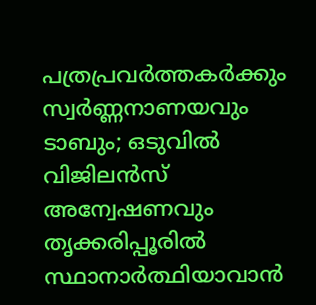പത്രപ്രവര്‍ത്തകര്‍ക്കും സ്വര്‍ണ്ണനാണയവും ടാബും; ഒടുവില്‍ വിജിലന്‍സ് അന്വേഷണവും
തൃക്കരിപ്പൂരില്‍ സ്ഥാനാര്‍ത്ഥിയാവാന്‍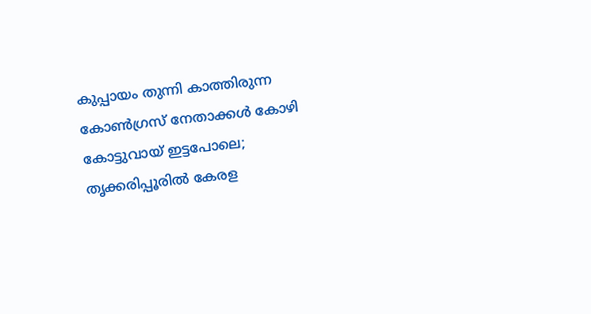കുപ്പായം തുന്നി കാത്തിരുന്ന കോണ്‍ഗ്രസ് നേതാക്കള്‍ കോഴി കോട്ടുവായ് ഇട്ടപോലെ; തൃക്കരിപ്പൂരില്‍ കേരള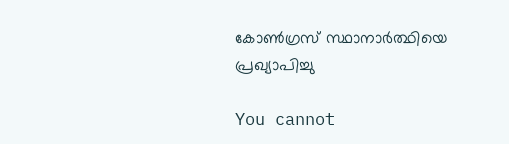കോണ്‍ഗ്രസ് സ്ഥാനാര്‍ത്ഥിയെ പ്രഖ്യാപിച്ചു

You cannot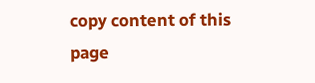copy content of this page